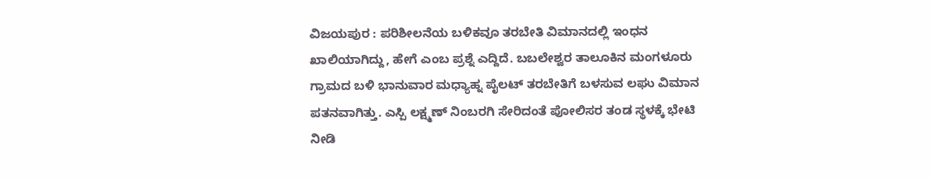ವಿಜಯಪುರ : ಪರಿಶೀಲನೆಯ ಬಳಿಕವೂ ತರಬೇತಿ ವಿಮಾನದಲ್ಲಿ ಇಂಧನ ಖಾಲಿಯಾಗಿದ್ದು, ಹೇಗೆ ಎಂಬ ಪ್ರಶ್ನೆ ಎದ್ದಿದೆ. ಬಬಲೇಶ್ವರ ತಾಲೂಕಿನ ಮಂಗಳೂರು ಗ್ರಾಮದ ಬಳಿ ಭಾನುವಾರ ಮಧ್ಯಾಹ್ನ ಪೈಲಟ್ ತರಬೇತಿಗೆ ಬಳಸುವ ಲಘು ವಿಮಾನ ಪತನವಾಗಿತ್ತು. ಎಸ್ಪಿ ಲಕ್ಷ್ಮಣ್ ನಿಂಬರಗಿ ಸೇರಿದಂತೆ ಪೋಲಿಸರ ತಂಡ ಸ್ಥಳಕ್ಕೆ ಭೇಟಿ ನೀಡಿ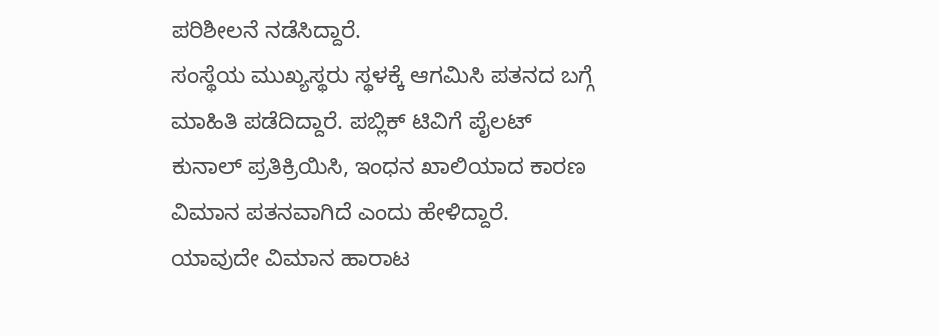ಪರಿಶೀಲನೆ ನಡೆಸಿದ್ದಾರೆ.
ಸಂಸ್ಥೆಯ ಮುಖ್ಯಸ್ಥರು ಸ್ಥಳಕ್ಕೆ ಆಗಮಿಸಿ ಪತನದ ಬಗ್ಗೆ ಮಾಹಿತಿ ಪಡೆದಿದ್ದಾರೆ. ಪಬ್ಲಿಕ್ ಟಿವಿಗೆ ಪೈಲಟ್ ಕುನಾಲ್ ಪ್ರತಿಕ್ರಿಯಿಸಿ, ಇಂಧನ ಖಾಲಿಯಾದ ಕಾರಣ ವಿಮಾನ ಪತನವಾಗಿದೆ ಎಂದು ಹೇಳಿದ್ದಾರೆ. ಯಾವುದೇ ವಿಮಾನ ಹಾರಾಟ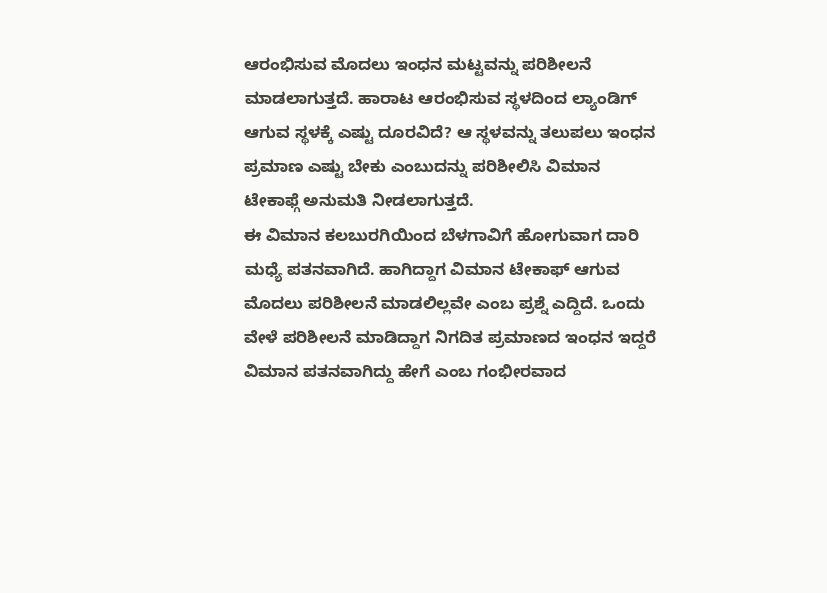ಆರಂಭಿಸುವ ಮೊದಲು ಇಂಧನ ಮಟ್ಟವನ್ನು ಪರಿಶೀಲನೆ ಮಾಡಲಾಗುತ್ತದೆ. ಹಾರಾಟ ಆರಂಭಿಸುವ ಸ್ಥಳದಿಂದ ಲ್ಯಾಂಡಿಗ್ ಆಗುವ ಸ್ಥಳಕ್ಕೆ ಎಷ್ಟು ದೂರವಿದೆ? ಆ ಸ್ಥಳವನ್ನು ತಲುಪಲು ಇಂಧನ ಪ್ರಮಾಣ ಎಷ್ಟು ಬೇಕು ಎಂಬುದನ್ನು ಪರಿಶೀಲಿಸಿ ವಿಮಾನ ಟೇಕಾಫ್ಗೆ ಅನುಮತಿ ನೀಡಲಾಗುತ್ತದೆ.
ಈ ವಿಮಾನ ಕಲಬುರಗಿಯಿಂದ ಬೆಳಗಾವಿಗೆ ಹೋಗುವಾಗ ದಾರಿ ಮಧ್ಯೆ ಪತನವಾಗಿದೆ. ಹಾಗಿದ್ದಾಗ ವಿಮಾನ ಟೇಕಾಫ್ ಆಗುವ ಮೊದಲು ಪರಿಶೀಲನೆ ಮಾಡಲಿಲ್ಲವೇ ಎಂಬ ಪ್ರಶ್ನೆ ಎದ್ದಿದೆ. ಒಂದು ವೇಳೆ ಪರಿಶೀಲನೆ ಮಾಡಿದ್ದಾಗ ನಿಗದಿತ ಪ್ರಮಾಣದ ಇಂಧನ ಇದ್ದರೆ ವಿಮಾನ ಪತನವಾಗಿದ್ದು ಹೇಗೆ ಎಂಬ ಗಂಭೀರವಾದ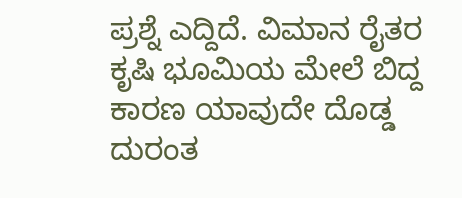ಪ್ರಶ್ನೆ ಎದ್ದಿದೆ. ವಿಮಾನ ರೈತರ ಕೃಷಿ ಭೂಮಿಯ ಮೇಲೆ ಬಿದ್ದ ಕಾರಣ ಯಾವುದೇ ದೊಡ್ಡ ದುರಂತ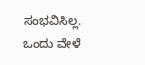ಸಂಭವಿಸಿಲ್ಲ. ಒಂದು ವೇಳೆ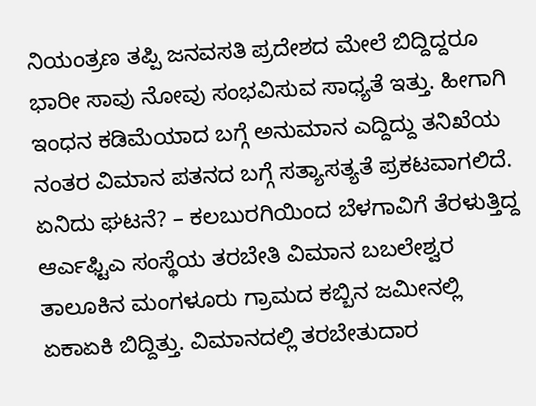ನಿಯಂತ್ರಣ ತಪ್ಪಿ ಜನವಸತಿ ಪ್ರದೇಶದ ಮೇಲೆ ಬಿದ್ದಿದ್ದರೂ ಭಾರೀ ಸಾವು ನೋವು ಸಂಭವಿಸುವ ಸಾಧ್ಯತೆ ಇತ್ತು. ಹೀಗಾಗಿ ಇಂಧನ ಕಡಿಮೆಯಾದ ಬಗ್ಗೆ ಅನುಮಾನ ಎದ್ದಿದ್ದು ತನಿಖೆಯ ನಂತರ ವಿಮಾನ ಪತನದ ಬಗ್ಗೆ ಸತ್ಯಾಸತ್ಯತೆ ಪ್ರಕಟವಾಗಲಿದೆ.
ಏನಿದು ಘಟನೆ? – ಕಲಬುರಗಿಯಿಂದ ಬೆಳಗಾವಿಗೆ ತೆರಳುತ್ತಿದ್ದ ಆರ್ಎಫ್ಟಿಎ ಸಂಸ್ಥೆಯ ತರಬೇತಿ ವಿಮಾನ ಬಬಲೇಶ್ವರ ತಾಲೂಕಿನ ಮಂಗಳೂರು ಗ್ರಾಮದ ಕಬ್ಬಿನ ಜಮೀನಲ್ಲಿ ಏಕಾಏಕಿ ಬಿದ್ದಿತ್ತು. ವಿಮಾನದಲ್ಲಿ ತರಬೇತುದಾರ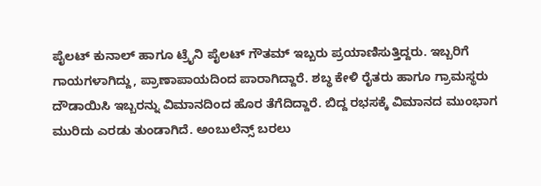ಪೈಲಟ್ ಕುನಾಲ್ ಹಾಗೂ ಟ್ರೈನಿ ಪೈಲಟ್ ಗೌತಮ್ ಇಬ್ಬರು ಪ್ರಯಾಣಿಸುತ್ತಿದ್ದರು. ಇಬ್ಬರಿಗೆ ಗಾಯಗಳಾಗಿದ್ದು, ಪ್ರಾಣಾಪಾಯದಿಂದ ಪಾರಾಗಿದ್ದಾರೆ. ಶಬ್ಧ ಕೇಳಿ ರೈತರು ಹಾಗೂ ಗ್ರಾಮಸ್ಥರು ದೌಡಾಯಿಸಿ ಇಬ್ಬರನ್ನು ವಿಮಾನದಿಂದ ಹೊರ ತೆಗೆದಿದ್ದಾರೆ. ಬಿದ್ದ ರಭಸಕ್ಕೆ ವಿಮಾನದ ಮುಂಭಾಗ ಮುರಿದು ಎರಡು ತುಂಡಾಗಿದೆ. ಅಂಬುಲೆನ್ಸ್ ಬರಲು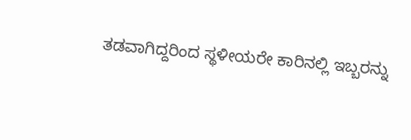ತಡವಾಗಿದ್ದರಿಂದ ಸ್ಥಳೀಯರೇ ಕಾರಿನಲ್ಲಿ ಇಬ್ಬರನ್ನು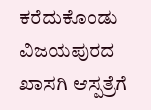ಕರೆದುಕೊಂಡು ವಿಜಯಪುರದ ಖಾಸಗಿ ಆಸ್ಪತ್ರೆಗೆ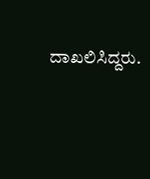ದಾಖಲಿಸಿದ್ದರು.